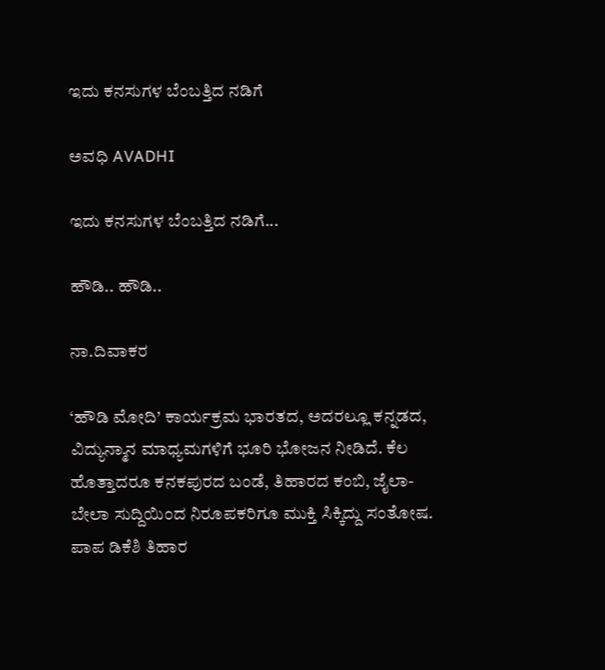ಇದು ಕನಸುಗಳ ಬೆಂಬತ್ತಿದ ನಡಿಗೆ‍

ಅವಧಿ AVADHI

ಇದು ಕನಸುಗಳ ಬೆಂಬತ್ತಿದ ನಡಿಗೆ...

ಹೌಡಿ.. ಹೌಡಿ..

ನಾ.ದಿವಾಕರ

‘ಹೌಡಿ ಮೋದಿ’ ಕಾರ್ಯಕ್ರಮ ಭಾರತದ, ಅದರಲ್ಲೂ ಕನ್ನಡದ, ವಿದ್ಯುನ್ಮಾನ ಮಾಧ್ಯಮಗಳಿಗೆ ಭೂರಿ ಭೋಜನ ನೀಡಿದೆ. ಕೆಲ ಹೊತ್ತಾದರೂ ಕನಕಪುರದ ಬಂಡೆ, ತಿಹಾರದ ಕಂಬಿ, ಜೈಲಾ-ಬೇಲಾ ಸುದ್ದಿಯಿಂದ ನಿರೂಪಕರಿಗೂ ಮುಕ್ತಿ ಸಿಕ್ಕಿದ್ದು ಸಂತೋಷ. ಪಾಪ ಡಿಕೆಶಿ ತಿಹಾರ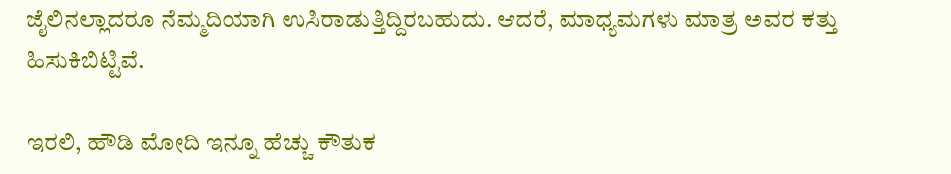ಜೈಲಿನಲ್ಲಾದರೂ ನೆಮ್ಮದಿಯಾಗಿ ಉಸಿರಾಡುತ್ತಿದ್ದಿರಬಹುದು. ಆದರೆ, ಮಾಧ್ಯಮಗಳು ಮಾತ್ರ ಅವರ ಕತ್ತು ಹಿಸುಕಿಬಿಟ್ಟಿವೆ.

ಇರಲಿ, ಹೌಡಿ ಮೋದಿ ಇನ್ನೂ ಹೆಚ್ಚು ಕೌತುಕ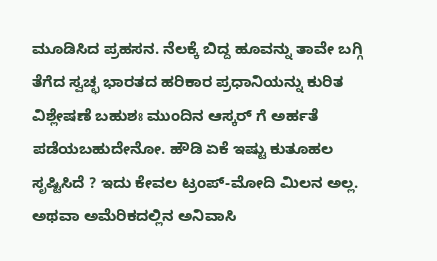ಮೂಡಿಸಿದ ಪ್ರಹಸನ. ನೆಲಕ್ಕೆ ಬಿದ್ದ ಹೂವನ್ನು ತಾವೇ ಬಗ್ಗಿ ತೆಗೆದ ಸ್ವಚ್ಛ ಭಾರತದ ಹರಿಕಾರ ಪ್ರಧಾನಿಯನ್ನು ಕುರಿತ ವಿಶ್ಲೇಷಣೆ ಬಹುಶಃ ಮುಂದಿನ ಆಸ್ಕರ್ ಗೆ ಅರ್ಹತೆ ಪಡೆಯಬಹುದೇನೋ. ಹೌಡಿ ಏಕೆ ಇಷ್ಟು ಕುತೂಹಲ ಸೃಷ್ಟಿಸಿದೆ ? ಇದು ಕೇವಲ ಟ್ರಂಪ್-ಮೋದಿ ಮಿಲನ ಅಲ್ಲ. ಅಥವಾ ಅಮೆರಿಕದಲ್ಲಿನ ಅನಿವಾಸಿ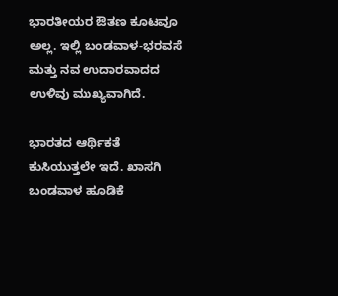ಭಾರತೀಯರ ಔತಣ ಕೂಟವೂ ಅಲ್ಲ. ಇಲ್ಲಿ ಬಂಡವಾಳ-ಭರವಸೆ ಮತ್ತು ನವ ಉದಾರವಾದದ ಉಳಿವು ಮುಖ್ಯವಾಗಿದೆ.

ಭಾರತದ ಆರ್ಥಿಕತೆ ಕುಸಿಯುತ್ತಲೇ ಇದೆ. ಖಾಸಗಿ ಬಂಡವಾಳ ಹೂಡಿಕೆ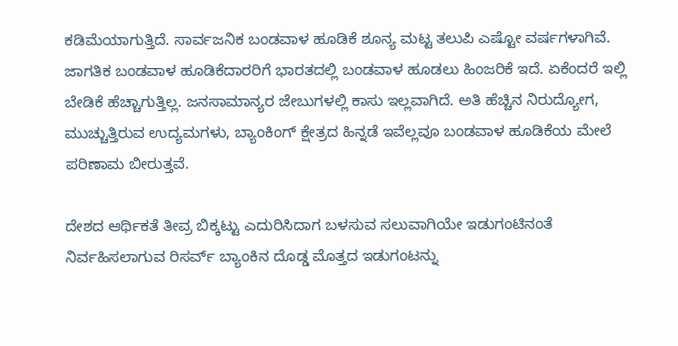ಕಡಿಮೆಯಾಗುತ್ತಿದೆ. ಸಾರ್ವಜನಿಕ ಬಂಡವಾಳ ಹೂಡಿಕೆ ಶೂನ್ಯ ಮಟ್ಟ ತಲುಪಿ ಎಷ್ಟೋ ವರ್ಷಗಳಾಗಿವೆ. ಜಾಗತಿಕ ಬಂಡವಾಳ ಹೂಡಿಕೆದಾರರಿಗೆ ಭಾರತದಲ್ಲಿ ಬಂಡವಾಳ ಹೂಡಲು ಹಿಂಜರಿಕೆ ಇದೆ. ಏಕೆಂದರೆ ಇಲ್ಲಿ ಬೇಡಿಕೆ ಹೆಚ್ಚಾಗುತ್ತಿಲ್ಲ. ಜನಸಾಮಾನ್ಯರ ಜೇಬುಗಳಲ್ಲಿ ಕಾಸು ಇಲ್ಲವಾಗಿದೆ. ಅತಿ ಹೆಚ್ಚಿನ ನಿರುದ್ಯೋಗ, ಮುಚ್ಚುತ್ತಿರುವ ಉದ್ಯಮಗಳು, ಬ್ಯಾಂಕಿಂಗ್ ಕ್ಷೇತ್ರದ ಹಿನ್ನಡೆ ಇವೆಲ್ಲವೂ ಬಂಡವಾಳ ಹೂಡಿಕೆಯ ಮೇಲೆ ಪರಿಣಾಮ ಬೀರುತ್ತವೆ.

ದೇಶದ ಆರ್ಥಿಕತೆ ತೀವ್ರ ಬಿಕ್ಕಟ್ಟು ಎದುರಿಸಿದಾಗ ಬಳಸುವ ಸಲುವಾಗಿಯೇ ಇಡುಗಂಟಿನಂತೆ ನಿರ್ವಹಿಸಲಾಗುವ ರಿಸರ್ವ್ ಬ್ಯಾಂಕಿನ ದೊಡ್ಡ ಮೊತ್ತದ ಇಡುಗಂಟನ್ನು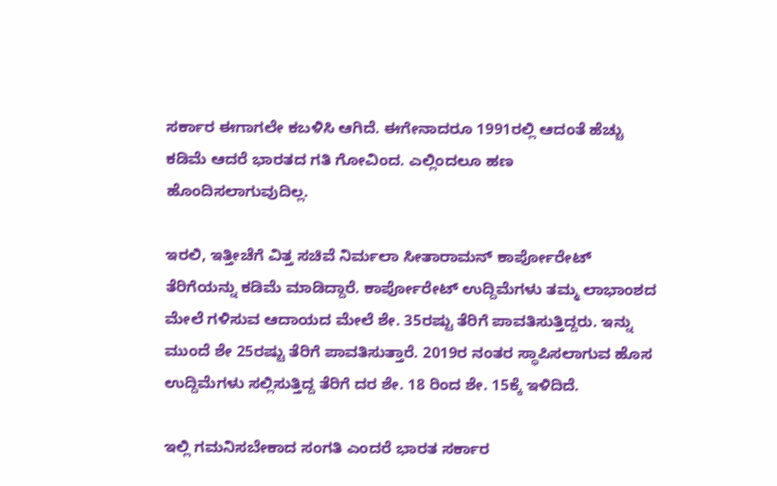ಸರ್ಕಾರ ಈಗಾಗಲೇ ಕಬಳಿಸಿ ಆಗಿದೆ. ಈಗೇನಾದರೂ 1991ರಲ್ಲಿ ಆದಂತೆ ಹೆಚ್ಚು ಕಡಿಮೆ ಆದರೆ ಭಾರತದ ಗತಿ ಗೋವಿಂದ. ಎಲ್ಲಿಂದಲೂ ಹಣ ಹೊಂದಿಸಲಾಗುವುದಿಲ್ಲ.

ಇರಲಿ, ಇತ್ತೀಚೆಗೆ ವಿತ್ತ ಸಚಿವೆ ನಿರ್ಮಲಾ ಸೀತಾರಾಮನ್ ಕಾರ್ಪೋರೇಟ್ ತೆರಿಗೆಯನ್ನು ಕಡಿಮೆ ಮಾಡಿದ್ದಾರೆ. ಕಾರ್ಪೋರೇಟ್ ಉದ್ದಿಮೆಗಳು ತಮ್ಮ ಲಾಭಾಂಶದ ಮೇಲೆ ಗಳಿಸುವ ಆದಾಯದ ಮೇಲೆ ಶೇ. 35ರಷ್ಟು ತೆರಿಗೆ ಪಾವತಿಸುತ್ತಿದ್ದರು. ಇನ್ನು ಮುಂದೆ ಶೇ 25ರಷ್ಟು ತೆರಿಗೆ ಪಾವತಿಸುತ್ತಾರೆ. 2019ರ ನಂತರ ಸ್ಥಾಪಿಸಲಾಗುವ ಹೊಸ ಉದ್ದಿಮೆಗಳು ಸಲ್ಲಿಸುತ್ತಿದ್ದ ತೆರಿಗೆ ದರ ಶೇ. 18 ರಿಂದ ಶೇ. 15ಕ್ಕೆ ಇಳಿದಿದೆ.

ಇಲ್ಲಿ ಗಮನಿಸಬೇಕಾದ ಸಂಗತಿ ಎಂದರೆ ಭಾರತ ಸರ್ಕಾರ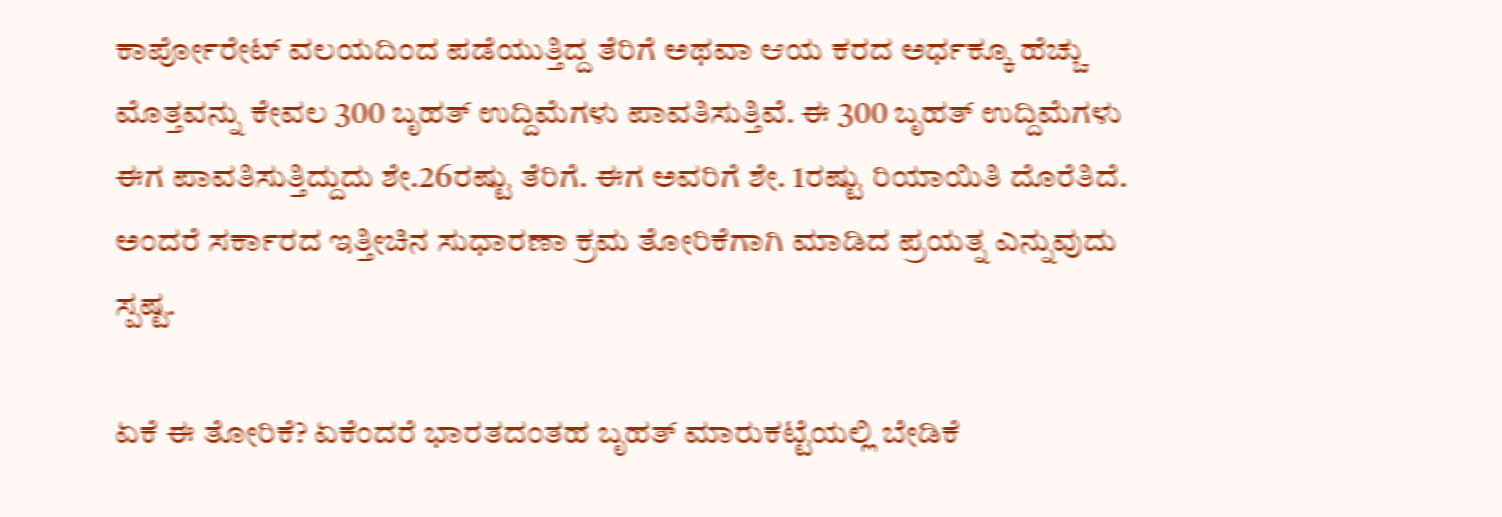ಕಾರ್ಪೋರೇಟ್ ವಲಯದಿಂದ ಪಡೆಯುತ್ತಿದ್ದ ತೆರಿಗೆ ಅಥವಾ ಆಯ ಕರದ ಅರ್ಧಕ್ಕೂ ಹೆಚ್ಚು ಮೊತ್ತವನ್ನು ಕೇವಲ 300 ಬೃಹತ್ ಉದ್ದಿಮೆಗಳು ಪಾವತಿಸುತ್ತಿವೆ. ಈ 300 ಬೃಹತ್ ಉದ್ದಿಮೆಗಳು ಈಗ ಪಾವತಿಸುತ್ತಿದ್ದುದು ಶೇ.26ರಷ್ಟು ತೆರಿಗೆ. ಈಗ ಅವರಿಗೆ ಶೇ. 1ರಷ್ಟು ರಿಯಾಯಿತಿ ದೊರೆತಿದೆ. ಅಂದರೆ ಸರ್ಕಾರದ ಇತ್ತೀಚಿನ ಸುಧಾರಣಾ ಕ್ರಮ ತೋರಿಕೆಗಾಗಿ ಮಾಡಿದ ಪ್ರಯತ್ನ ಎನ್ನುವುದು ಸ್ಪಷ್ಟ.

ಏಕೆ ಈ ತೋರಿಕೆ? ಏಕೆಂದರೆ ಭಾರತದಂತಹ ಬೃಹತ್ ಮಾರುಕಟ್ಟೆಯಲ್ಲಿ ಬೇಡಿಕೆ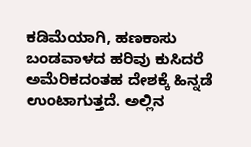ಕಡಿಮೆಯಾಗಿ, ಹಣಕಾಸು ಬಂಡವಾಳದ ಹರಿವು ಕುಸಿದರೆ ಅಮೆರಿಕದಂತಹ ದೇಶಕ್ಕೆ ಹಿನ್ನಡೆ ಉಂಟಾಗುತ್ತದೆ. ಅಲ್ಲಿನ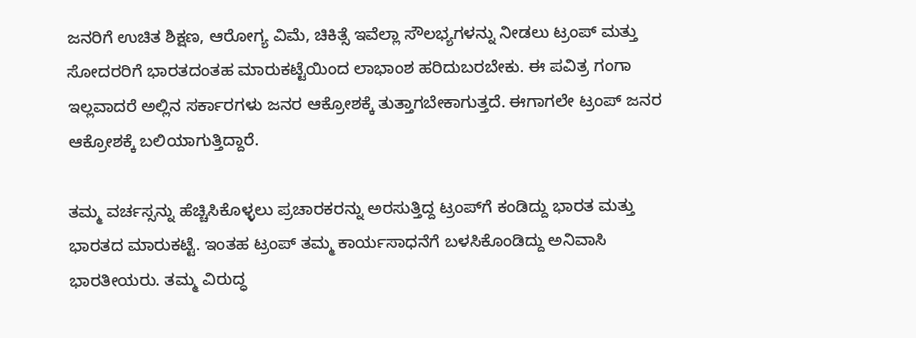ಜನರಿಗೆ ಉಚಿತ ಶಿಕ್ಷಣ, ಆರೋಗ್ಯ ವಿಮೆ, ಚಿಕಿತ್ಸೆ ಇವೆಲ್ಲಾ ಸೌಲಭ್ಯಗಳನ್ನು ನೀಡಲು ಟ್ರಂಪ್ ಮತ್ತು ಸೋದರರಿಗೆ ಭಾರತದಂತಹ ಮಾರುಕಟ್ಟೆಯಿಂದ ಲಾಭಾಂಶ ಹರಿದುಬರಬೇಕು. ಈ ಪವಿತ್ರ ಗಂಗಾ ಇಲ್ಲವಾದರೆ ಅಲ್ಲಿನ ಸರ್ಕಾರಗಳು ಜನರ ಆಕ್ರೋಶಕ್ಕೆ ತುತ್ತಾಗಬೇಕಾಗುತ್ತದೆ. ಈಗಾಗಲೇ ಟ್ರಂಪ್ ಜನರ ಆಕ್ರೋಶಕ್ಕೆ ಬಲಿಯಾಗುತ್ತಿದ್ದಾರೆ.

ತಮ್ಮ ವರ್ಚಸ್ಸನ್ನು ಹೆಚ್ಚಿಸಿಕೊಳ್ಳಲು ಪ್ರಚಾರಕರನ್ನು ಅರಸುತ್ತಿದ್ದ ಟ್ರಂಪ್‍ಗೆ ಕಂಡಿದ್ದು ಭಾರತ ಮತ್ತು ಭಾರತದ ಮಾರುಕಟ್ಟೆ. ಇಂತಹ ಟ್ರಂಪ್ ತಮ್ಮ ಕಾರ್ಯಸಾಧನೆಗೆ ಬಳಸಿಕೊಂಡಿದ್ದು ಅನಿವಾಸಿ ಭಾರತೀಯರು. ತಮ್ಮ ವಿರುದ್ಧ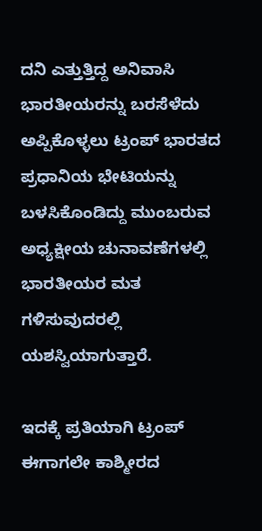ದನಿ ಎತ್ತುತ್ತಿದ್ದ ಅನಿವಾಸಿ ಭಾರತೀಯರನ್ನು ಬರಸೆಳೆದು ಅಪ್ಪಿಕೊಳ್ಳಲು ಟ್ರಂಪ್ ಭಾರತದ ಪ್ರಧಾನಿಯ ಭೇಟಿಯನ್ನು ಬಳಸಿಕೊಂಡಿದ್ದು ಮುಂಬರುವ ಅಧ್ಯಕ್ಷೀಯ ಚುನಾವಣೆಗಳಲ್ಲಿ ಭಾರತೀಯರ ಮತ ಗಳಿಸುವುದರಲ್ಲಿ ಯಶಸ್ವಿಯಾಗುತ್ತಾರೆ.

ಇದಕ್ಕೆ ಪ್ರತಿಯಾಗಿ ಟ್ರಂಪ್ ಈಗಾಗಲೇ ಕಾಶ್ಮೀರದ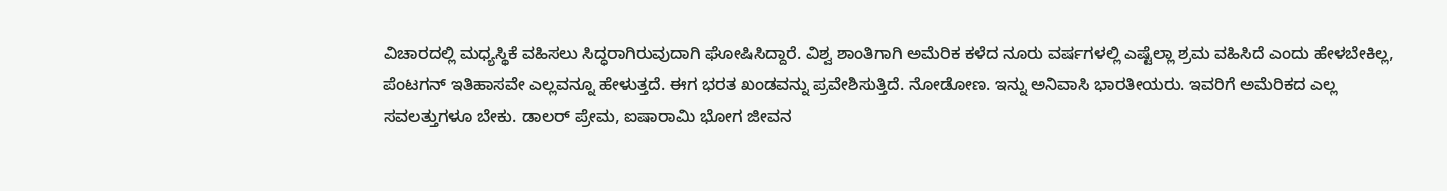ವಿಚಾರದಲ್ಲಿ ಮಧ್ಯಸ್ಥಿಕೆ ವಹಿಸಲು ಸಿದ್ಧರಾಗಿರುವುದಾಗಿ ಘೋಷಿಸಿದ್ದಾರೆ. ವಿಶ್ವ ಶಾಂತಿಗಾಗಿ ಅಮೆರಿಕ ಕಳೆದ ನೂರು ವರ್ಷಗಳಲ್ಲಿ ಎಷ್ಟೆಲ್ಲಾ ಶ್ರಮ ವಹಿಸಿದೆ ಎಂದು ಹೇಳಬೇಕಿಲ್ಲ, ಪೆಂಟಗನ್ ಇತಿಹಾಸವೇ ಎಲ್ಲವನ್ನೂ ಹೇಳುತ್ತದೆ. ಈಗ ಭರತ ಖಂಡವನ್ನು ಪ್ರವೇಶಿಸುತ್ತಿದೆ. ನೋಡೋಣ. ಇನ್ನು ಅನಿವಾಸಿ ಭಾರತೀಯರು. ಇವರಿಗೆ ಅಮೆರಿಕದ ಎಲ್ಲ ಸವಲತ್ತುಗಳೂ ಬೇಕು. ಡಾಲರ್ ಪ್ರೇಮ, ಐಷಾರಾಮಿ ಭೋಗ ಜೀವನ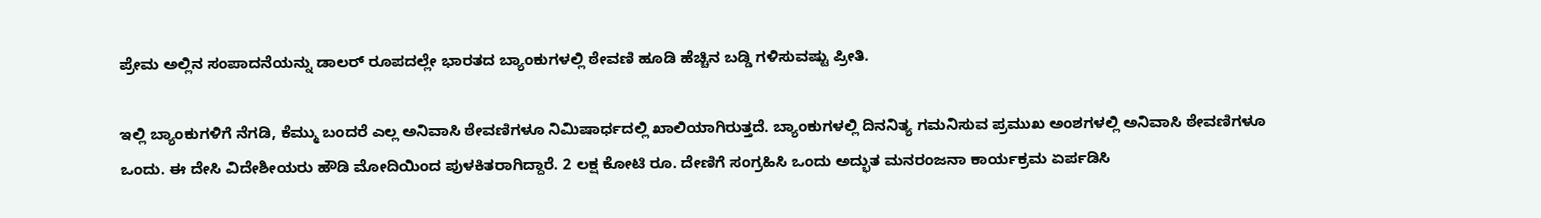ಪ್ರೇಮ ಅಲ್ಲಿನ ಸಂಪಾದನೆಯನ್ನು ಡಾಲರ್ ರೂಪದಲ್ಲೇ ಭಾರತದ ಬ್ಯಾಂಕುಗಳಲ್ಲಿ ಠೇವಣಿ ಹೂಡಿ ಹೆಚ್ಚಿನ ಬಡ್ಡಿ ಗಳಿಸುವಷ್ಟು ಪ್ರೀತಿ.

ಇಲ್ಲಿ ಬ್ಯಾಂಕುಗಳಿಗೆ ನೆಗಡಿ, ಕೆಮ್ಮು ಬಂದರೆ ಎಲ್ಲ ಅನಿವಾಸಿ ಠೇವಣಿಗಳೂ ನಿಮಿಷಾರ್ಧದಲ್ಲಿ ಖಾಲಿಯಾಗಿರುತ್ತದೆ. ಬ್ಯಾಂಕುಗಳಲ್ಲಿ ದಿನನಿತ್ಯ ಗಮನಿಸುವ ಪ್ರಮುಖ ಅಂಶಗಳಲ್ಲಿ ಅನಿವಾಸಿ ಠೇವಣಿಗಳೂ ಒಂದು. ಈ ದೇಸಿ ವಿದೇಶೀಯರು ಹೌಡಿ ಮೋದಿಯಿಂದ ಪುಳಕಿತರಾಗಿದ್ದಾರೆ. 2 ಲಕ್ಷ ಕೋಟಿ ರೂ. ದೇಣಿಗೆ ಸಂಗ್ರಹಿಸಿ ಒಂದು ಅದ್ಭುತ ಮನರಂಜನಾ ಕಾರ್ಯಕ್ರಮ ಏರ್ಪಡಿಸಿ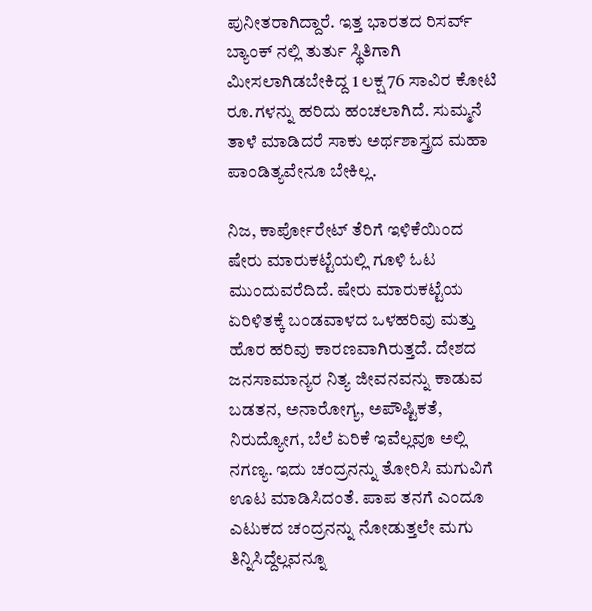ಪುನೀತರಾಗಿದ್ದಾರೆ. ಇತ್ತ ಭಾರತದ ರಿಸರ್ವ್ ಬ್ಯಾಂಕ್ ನಲ್ಲಿ ತುರ್ತು ಸ್ಥಿತಿಗಾಗಿ ಮೀಸಲಾಗಿಡಬೇಕಿದ್ದ 1 ಲಕ್ಷ 76 ಸಾವಿರ ಕೋಟಿ ರೂ.ಗಳನ್ನು ಹರಿದು ಹಂಚಲಾಗಿದೆ. ಸುಮ್ಮನೆ ತಾಳೆ ಮಾಡಿದರೆ ಸಾಕು ಅರ್ಥಶಾಸ್ತ್ರದ ಮಹಾ ಪಾಂಡಿತ್ಯವೇನೂ ಬೇಕಿಲ್ಲ.

ನಿಜ, ಕಾರ್ಪೋರೇಟ್ ತೆರಿಗೆ ಇಳಿಕೆಯಿಂದ ಷೇರು ಮಾರುಕಟ್ಟೆಯಲ್ಲಿ ಗೂಳಿ ಓಟ ಮುಂದುವರೆದಿದೆ. ಷೇರು ಮಾರುಕಟ್ಟೆಯ ಏರಿಳಿತಕ್ಕೆ ಬಂಡವಾಳದ ಒಳಹರಿವು ಮತ್ತು ಹೊರ ಹರಿವು ಕಾರಣವಾಗಿರುತ್ತದೆ. ದೇಶದ ಜನಸಾಮಾನ್ಯರ ನಿತ್ಯ ಜೀವನವನ್ನು ಕಾಡುವ ಬಡತನ, ಅನಾರೋಗ್ಯ, ಅಪೌಷ್ಟಿಕತೆ, ನಿರುದ್ಯೋಗ, ಬೆಲೆ ಏರಿಕೆ ಇವೆಲ್ಲವೂ ಅಲ್ಲಿ ನಗಣ್ಯ. ಇದು ಚಂದ್ರನನ್ನು ತೋರಿಸಿ ಮಗುವಿಗೆ ಊಟ ಮಾಡಿಸಿದಂತೆ. ಪಾಪ ತನಗೆ ಎಂದೂ ಎಟುಕದ ಚಂದ್ರನನ್ನು ನೋಡುತ್ತಲೇ ಮಗು ತಿನ್ನಿಸಿದ್ದೆಲ್ಲವನ್ನೂ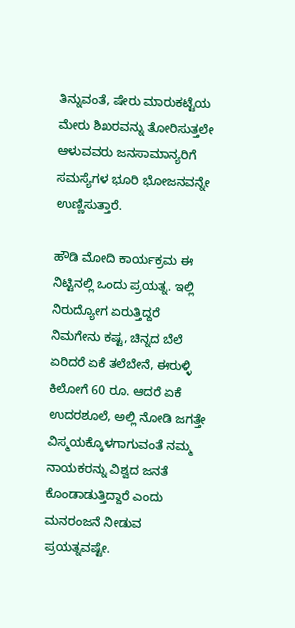ತಿನ್ನುವಂತೆ, ಷೇರು ಮಾರುಕಟ್ಟೆಯ ಮೇರು ಶಿಖರವನ್ನು ತೋರಿಸುತ್ತಲೇ ಆಳುವವರು ಜನಸಾಮಾನ್ಯರಿಗೆ ಸಮಸ್ಯೆಗಳ ಭೂರಿ ಭೋಜನವನ್ನೇ ಉಣ್ಣಿಸುತ್ತಾರೆ.

ಹೌಡಿ ಮೋದಿ ಕಾರ್ಯಕ್ರಮ ಈ ನಿಟ್ಟಿನಲ್ಲಿ ಒಂದು ಪ್ರಯತ್ನ. ಇಲ್ಲಿ ನಿರುದ್ಯೋಗ ಏರುತ್ತಿದ್ದರೆ ನಿಮಗೇನು ಕಷ್ಟ, ಚಿನ್ನದ ಬೆಲೆ ಏರಿದರೆ ಏಕೆ ತಲೆಬೇನೆ, ಈರುಳ್ಳಿ ಕಿಲೋಗೆ 60 ರೂ. ಆದರೆ ಏಕೆ ಉದರಶೂಲೆ, ಅಲ್ಲಿ ನೋಡಿ ಜಗತ್ತೇ ವಿಸ್ಮಯಕ್ಕೊಳಗಾಗುವಂತೆ ನಮ್ಮ ನಾಯಕರನ್ನು ವಿಶ್ವದ ಜನತೆ ಕೊಂಡಾಡುತ್ತಿದ್ದಾರೆ ಎಂದು ಮನರಂಜನೆ ನೀಡುವ ಪ್ರಯತ್ನವಷ್ಟೇ.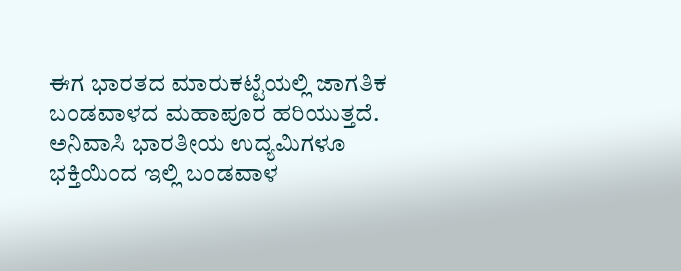ಈಗ ಭಾರತದ ಮಾರುಕಟ್ಟೆಯಲ್ಲಿ ಜಾಗತಿಕ ಬಂಡವಾಳದ ಮಹಾಪೂರ ಹರಿಯುತ್ತದೆ. ಅನಿವಾಸಿ ಭಾರತೀಯ ಉದ್ಯಮಿಗಳೂ ಭಕ್ತಿಯಿಂದ ಇಲ್ಲಿ ಬಂಡವಾಳ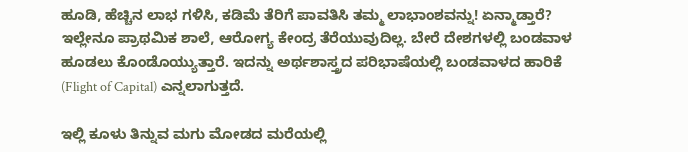ಹೂಡಿ, ಹೆಚ್ಚಿನ ಲಾಭ ಗಳಿಸಿ, ಕಡಿಮೆ ತೆರಿಗೆ ಪಾವತಿಸಿ ತಮ್ಮ ಲಾಭಾಂಶವನ್ನು! ಏನ್ಮಾಡ್ತಾರೆ? ಇಲ್ಲೇನೂ ಪ್ರಾಥಮಿಕ ಶಾಲೆ, ಆರೋಗ್ಯ ಕೇಂದ್ರ ತೆರೆಯುವುದಿಲ್ಲ. ಬೇರೆ ದೇಶಗಳಲ್ಲಿ ಬಂಡವಾಳ ಹೂಡಲು ಕೊಂಡೊಯ್ಯುತ್ತಾರೆ. ಇದನ್ನು ಅರ್ಥಶಾಸ್ತ್ರದ ಪರಿಭಾಷೆಯಲ್ಲಿ ಬಂಡವಾಳದ ಹಾರಿಕೆ (Flight of Capital) ಎನ್ನಲಾಗುತ್ತದೆ.

ಇಲ್ಲಿ ಕೂಳು ತಿನ್ನುವ ಮಗು ಮೋಡದ ಮರೆಯಲ್ಲಿ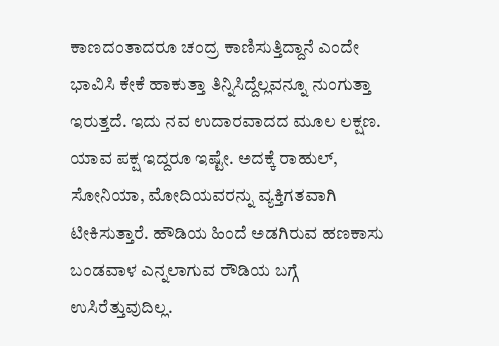ಕಾಣದಂತಾದರೂ ಚಂದ್ರ ಕಾಣಿಸುತ್ತಿದ್ದಾನೆ ಎಂದೇ ಭಾವಿಸಿ ಕೇಕೆ ಹಾಕುತ್ತಾ ತಿನ್ನಿಸಿದ್ದೆಲ್ಲವನ್ನೂ ನುಂಗುತ್ತಾ ಇರುತ್ತದೆ. ಇದು ನವ ಉದಾರವಾದದ ಮೂಲ ಲಕ್ಷಣ. ಯಾವ ಪಕ್ಷ ಇದ್ದರೂ ಇಷ್ಟೇ. ಅದಕ್ಕೆ ರಾಹುಲ್, ಸೋನಿಯಾ, ಮೋದಿಯವರನ್ನು ವ್ಯಕ್ತಿಗತವಾಗಿ ಟೀಕಿಸುತ್ತಾರೆ. ಹೌಡಿಯ ಹಿಂದೆ ಅಡಗಿರುವ ಹಣಕಾಸು ಬಂಡವಾಳ ಎನ್ನಲಾಗುವ ರೌಡಿಯ ಬಗ್ಗೆ ಉಸಿರೆತ್ತುವುದಿಲ್ಲ.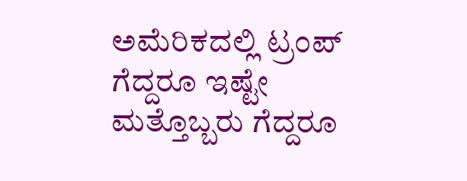ಅಮೆರಿಕದಲ್ಲಿ ಟ್ರಂಪ್ ಗೆದ್ದರೂ ಇಷ್ಟೇ ಮತ್ತೊಬ್ಬರು ಗೆದ್ದರೂ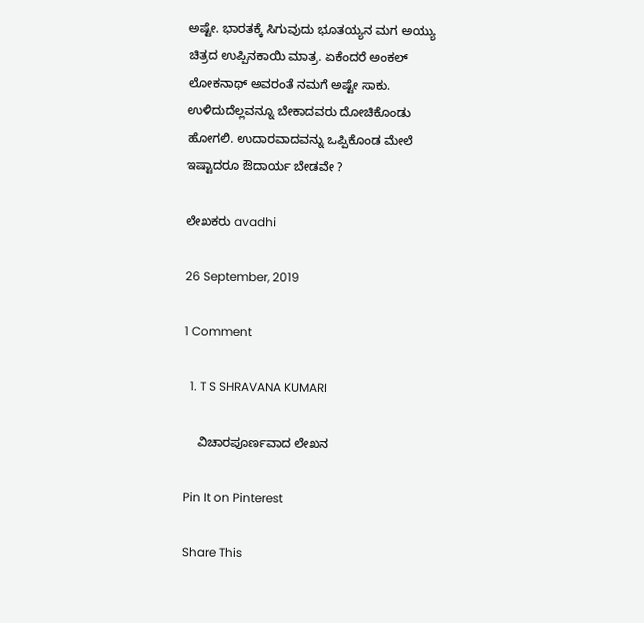ಅಷ್ಟೇ. ಭಾರತಕ್ಕೆ ಸಿಗುವುದು ಭೂತಯ್ಯನ ಮಗ ಅಯ್ಯು ಚಿತ್ರದ ಉಪ್ಪಿನಕಾಯಿ ಮಾತ್ರ. ಏಕೆಂದರೆ ಅಂಕಲ್ ಲೋಕನಾಥ್ ಅವರಂತೆ ನಮಗೆ ಅಷ್ಟೇ ಸಾಕು. ಉಳಿದುದೆಲ್ಲವನ್ನೂ ಬೇಕಾದವರು ದೋಚಿಕೊಂಡು ಹೋಗಲಿ. ಉದಾರವಾದವನ್ನು ಒಪ್ಪಿಕೊಂಡ ಮೇಲೆ ಇಷ್ಟಾದರೂ ಔದಾರ್ಯ ಬೇಡವೇ ?

ಲೇಖಕರು avadhi

26 September, 2019

1 Comment

  1. T S SHRAVANA KUMARI

    ವಿಚಾರಪೂರ್ಣವಾದ ಲೇಖನ

Pin It on Pinterest

Share This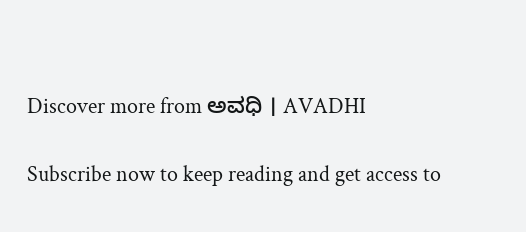Discover more from ಅವಧಿ । AVADHI

Subscribe now to keep reading and get access to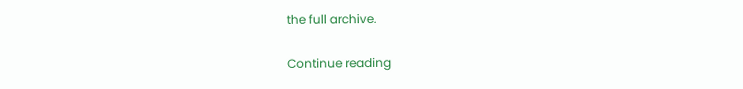the full archive.

Continue reading